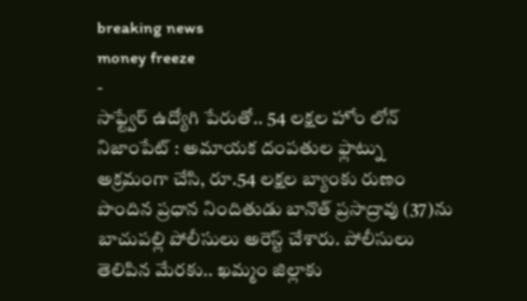breaking news
money freeze
-
సాఫ్ట్వేర్ ఉద్యోగి పేరుతో.. 54 లక్షల హోం లోన్
నిజాంపేట్ : అమాయక దంపతుల ఫ్లాట్ను అక్రమంగా చేసి, రూ.54 లక్షల బ్యాంకు రుణం పొందిన ప్రధాన నిందితుడు బానొత్ ప్రసాద్రావు (37)ను బాచుపల్లి పోలీసులు అరెస్ట్ చేశారు. పోలీసులు తెలిపిన మేరకు.. ఖమ్మం జిల్లాకు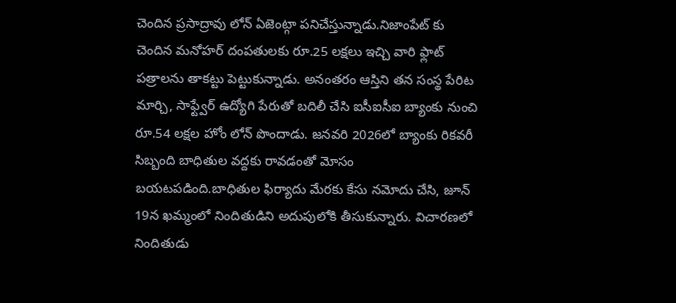చెందిన ప్రసాద్రావు లోన్ ఏజెంట్గా పనిచేస్తున్నాడు.నిజాంపేట్ కు చెందిన మనోహర్ దంపతులకు రూ.25 లక్షలు ఇచ్చి వారి ఫ్లాట్ పత్రాలను తాకట్టు పెట్టుకున్నాడు. అనంతరం ఆస్తిని తన సంస్థ పేరిట మార్చి, సాఫ్ట్వేర్ ఉద్యోగి పేరుతో బదిలీ చేసి ఐసీఐసీఐ బ్యాంకు నుంచి రూ.54 లక్షల హోం లోన్ పొందాడు. జనవరి 2026లో బ్యాంకు రికవరీ సిబ్బంది బాధితుల వద్దకు రావడంతో మోసం బయటపడింది.బాధితుల ఫిర్యాదు మేరకు కేసు నమోదు చేసి, జూన్ 19న ఖమ్మంలో నిందితుడిని అదుపులోకి తీసుకున్నారు. విచారణలో నిందితుడు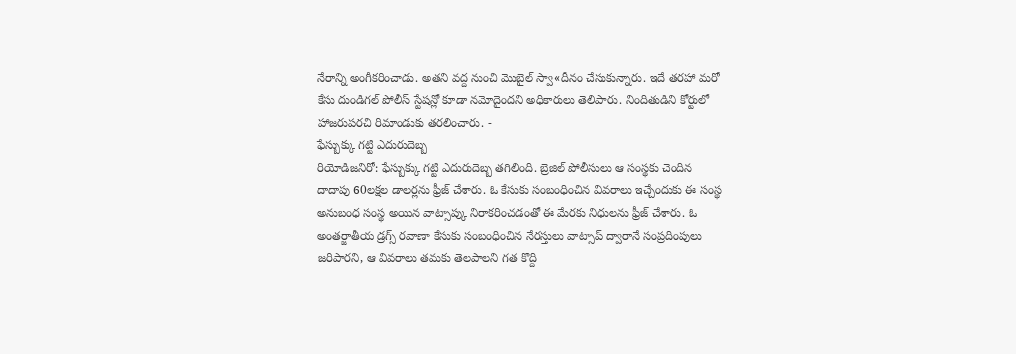నేరాన్ని అంగీకరించాడు. అతని వద్ద నుంచి మొబైల్ స్వా«దీనం చేసుకున్నారు. ఇదే తరహా మరో కేసు దుండిగల్ పోలీస్ స్టేషన్లో కూడా నమోదైందని అధికారులు తెలిపారు. నిందితుడిని కోర్టులో హాజరుపరచి రిమాండుకు తరలించారు. -
ఫేస్బుక్కు గట్టి ఎదురుదెబ్బ
రియోడిజనిరో: ఫేస్బుక్కు గట్టి ఎదురుదెబ్బ తగిలింది. బ్రెజిల్ పోలీసులు ఆ సంస్థకు చెందిన దాదాపు 60లక్షల డాలర్లను ఫ్రీజ్ చేశారు. ఓ కేసుకు సంబంధించిన వివరాలు ఇచ్చేందుకు ఈ సంస్థ అనుబంధ సంస్థ అయిన వాట్సాప్కు నిరాకరించడంతో ఈ మేరకు నిధులను ఫ్రీజ్ చేశారు. ఓ అంతర్జాతీయ డ్రగ్స్ రవాణా కేసుకు సంబంధించిన నేరస్తులు వాట్సాప్ ద్వారానే సంప్రదింపులు జరిపారని, ఆ వివరాలు తమకు తెలపాలని గత కొద్ది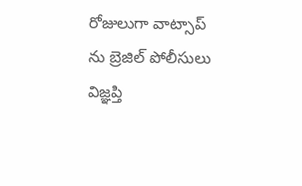రోజులుగా వాట్సాప్ ను బ్రెజిల్ పోలీసులు విజ్ఞప్తి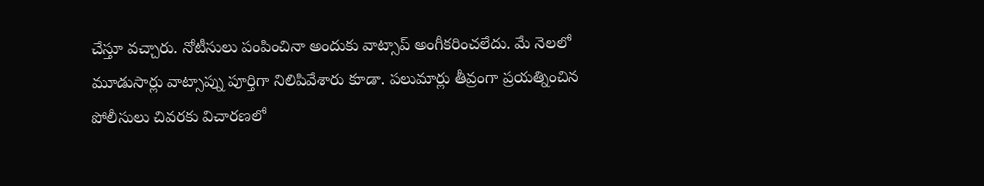చేస్తూ వచ్చారు. నోటీసులు పంపించినా అందుకు వాట్సాప్ అంగీకరించలేదు. మే నెలలో మూడుసార్లు వాట్సాప్ను పూర్తిగా నిలిపివేశారు కూడా. పలుమార్లు తీవ్రంగా ప్రయత్నించిన పోలీసులు చివరకు విచారణలో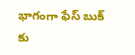భాగంగా ఫేస్ బుక్ కు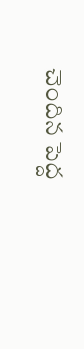చెందిన పెద్ద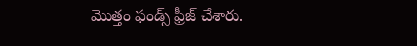మొత్తం ఫండ్స్ ఫ్రీజ్ చేశారు.